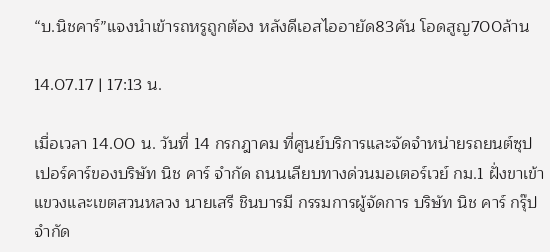“บ.นิชคาร์”แจงนำเข้ารถหรูถูกต้อง หลังดีเอสไออายัด83คัน โอดสูญ700ล้าน

14.07.17 | 17:13 น.

เมื่อเวลา 14.00 น. วันที่ 14 กรกฎาคม ที่ศูนย์บริการและจัดจำหน่ายรถยนต์ซุปเปอร์คาร์ของบริษัท นิช คาร์ จำกัด ถนนเลียบทางด่วนมอเตอร์เวย์ กม.1 ฝั่งขาเข้า แขวงและเขตสวนหลวง นายเสรี ชินบารมี กรรมการผู้จัดการ บริษัท นิช คาร์ กรุ๊ป จำกัด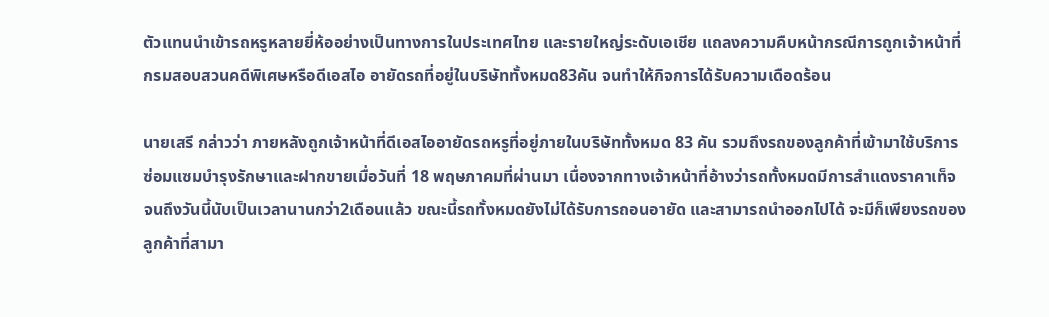ตัวแทนนำเข้ารถหรูหลายยี่ห้ออย่างเป็นทางการในประเทศไทย และรายใหญ่ระดับเอเชีย แถลงความคืบหน้ากรณีการถูกเจ้าหน้าที่กรมสอบสวนคดีพิเศษหรือดีเอสไอ อายัดรถที่อยู่ในบริษัททั้งหมด83คัน จนทำให้กิจการได้รับความเดือดร้อน

นายเสรี กล่าวว่า ภายหลังถูกเจ้าหน้าที่ดีเอสไออายัดรถหรูที่อยู่ภายในบริษัททั้งหมด 83 คัน รวมถึงรถของลูกค้าที่เข้ามาใช้บริการซ่อมแซมบำรุงรักษาและฝากขายเมื่อวันที่ 18 พฤษภาคมที่ผ่านมา เนื่องจากทางเจ้าหน้าที่อ้างว่ารถทั้งหมดมีการสำแดงราคาเท็จ จนถึงวันนี้นับเป็นเวลานานกว่า2เดือนแล้ว ขณะนี้รถทั้งหมดยังไม่ได้รับการถอนอายัด และสามารถนำออกไปได้ จะมีก็เพียงรถของลูกค้าที่สามา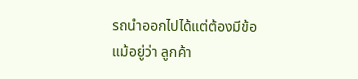รถนำออกไปได้แต่ต้องมีข้อแม้อยู่ว่า ลูกค้า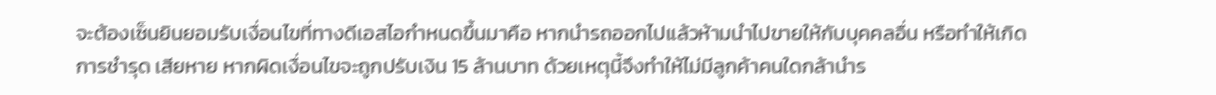จะต้องเซ็นยินยอมรับเงื่อนไขที่ทางดีเอสไอกำหนดขึ้นมาคือ หากนำรถออกไปแล้วห้ามนำไปขายให้กับบุคคลอื่น หรือทำให้เกิดการชำรุด เสียหาย หากผิดเงื่อนไขจะถูกปรับเงิน 15 ล้านบาท ด้วยเหตุนี้จึงทำให้ไม่มีลูกค้าคนใดกล้านำร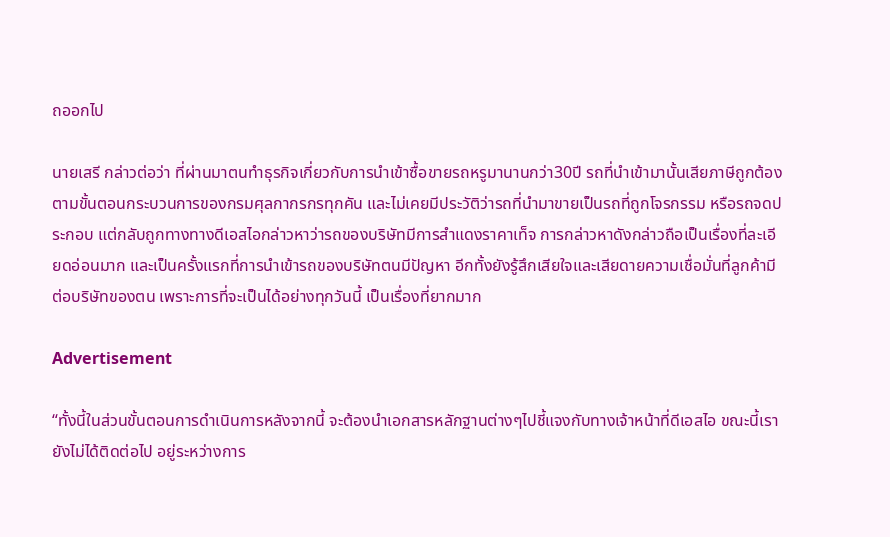ถออกไป

นายเสรี กล่าวต่อว่า ที่ผ่านมาตนทำธุรกิจเกี่ยวกับการนำเข้าซื้อขายรถหรูมานานกว่า30ปี รถที่นำเข้ามานั้นเสียภาษีถูกต้องตามขั้นตอนกระบวนการของกรมศุลกากรกรทุกคัน และไม่เคยมีประวัติว่ารถที่นำมาขายเป็นรถที่ถูกโจรกรรม หรือรถจดประกอบ แต่กลับถูกทางทางดีเอสไอกล่าวหาว่ารถของบริษัทมีการสำแดงราคาเท็จ การกล่าวหาดังกล่าวถือเป็นเรื่องที่ละเอียดอ่อนมาก และเป็นครั้งแรกที่การนำเข้ารถของบริษัทตนมีปัญหา อีกทั้งยังรู้สึกเสียใจและเสียดายความเชื่อมั่นที่ลูกค้ามีต่อบริษัทของตน เพราะการที่จะเป็นได้อย่างทุกวันนี้ เป็นเรื่องที่ยากมาก

Advertisement

“ทั้งนี้ในส่วนขั้นตอนการดำเนินการหลังจากนี้ จะต้องนำเอกสารหลักฐานต่างๆไปชี้แจงกับทางเจ้าหน้าที่ดีเอสไอ ขณะนี้เรายังไม่ได้ติดต่อไป อยู่ระหว่างการ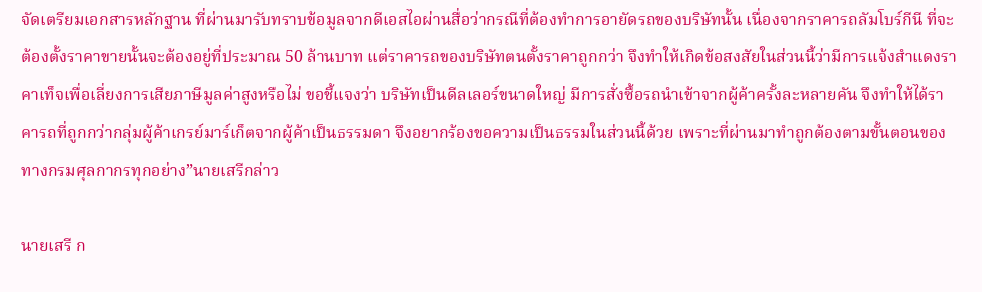จัดเตรียมเอกสารหลักฐาน ที่ผ่านมารับทราบข้อมูลจากดีเอสไอผ่านสื่อว่ากรณีที่ต้องทำการอายัดรถของบริษัทนั้น เนื่องจากราคารถลัมโบร์กีนี ที่จะต้องตั้งราคาขายนั้นจะต้องอยู่ที่ประมาณ 50 ล้านบาท แต่ราคารถของบริษัทตนตั้งราคาถูกกว่า จึงทำให้เกิดข้อสงสัยในส่วนนี้ว่ามีการแจ้งสำแดงราคาเท็จเพื่อเลี่ยงการเสียภาษีมูลค่าสูงหรือไม่ ขอชี้แจงว่า บริษัทเป็นดีลเลอร์ขนาดใหญ่ มีการสั่งซื้อรถนำเข้าจากผู้ค้าครั้งละหลายคัน จึงทำให้ได้ราคารถที่ถูกกว่ากลุ่มผู้ค้าเกรย์มาร์เก็ตจากผู้ค้าเป็นธรรมดา จึงอยากร้องขอความเป็นธรรมในส่วนนี้ด้วย เพราะที่ผ่านมาทำถูกต้องตามขั้นตอนของทางกรมศุลกากรทุกอย่าง”นายเสรีกล่าว

นายเสรี ก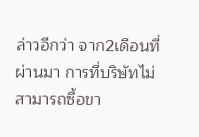ล่าวอีกว่า จาก2เดือนที่ผ่านมา การที่บริษัทไม่สามารถซื้อขา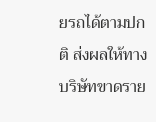ยรถได้ตามปกติ ส่งผลให้ทางบริษัทขาดราย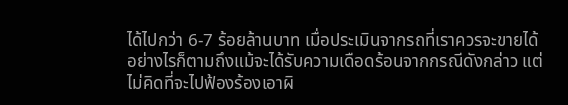ได้ไปกว่า 6-7 ร้อยล้านบาท เมื่อประเมินจากรถที่เราควรจะขายได้ อย่างไรก็ตามถึงแม้จะได้รับความเดือดร้อนจากกรณีดังกล่าว แต่ไม่คิดที่จะไปฟ้องร้องเอาผิ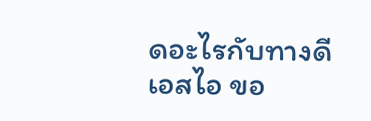ดอะไรกับทางดีเอสไอ ขอ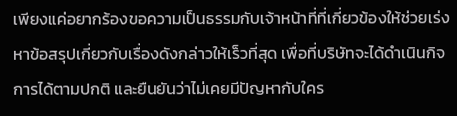เพียงแค่อยากร้องขอความเป็นธรรมกับเจ้าหน้าที่ที่เกี่ยวข้องให้ช่วยเร่งหาข้อสรุปเกี่ยวกับเรื่องดังกล่าวให้เร็วที่สุด เพื่อที่บริษัทจะได้ดำเนินกิจการได้ตามปกติ และยืนยันว่าไม่เคยมีปัญหากับใคร